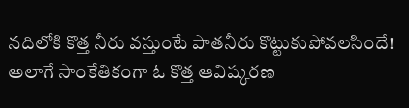నదిలోకి కొత్త నీరు వస్తుంటే పాతనీరు కొట్టుకుపోవలసిందే! అలాగే సాంకేతికంగా ఓ కొత్త ఆవిష్కరణ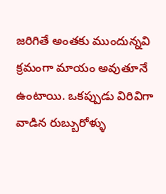జరిగితే అంతకు ముందున్నవి క్రమంగా మాయం అవుతూనే ఉంటాయి. ఒకప్పుడు విరివిగా వాడిన రుబ్బురోళ్ళు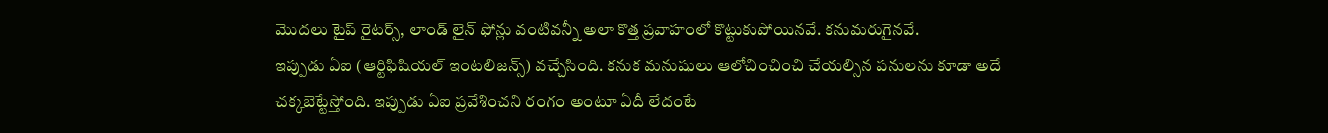మొదలు టైప్ రైటర్స్, లాండ్ లైన్ ఫోన్లు వంటివన్నీ అలా కొత్త ప్రవాహంలో కొట్టుకుపోయినవే. కనుమరుగైనవే.
ఇప్పుడు ఏఐ (ఆర్టిఫిషియల్ ఇంటలిజన్స్) వచ్చేసింది. కనుక మనుషులు ఆలోచించించి చేయల్సిన పనులను కూడా అదే చక్కబెట్టేస్తోంది. ఇప్పుడు ఏఐ ప్రవేశించని రంగం అంటూ ఏదీ లేదంటే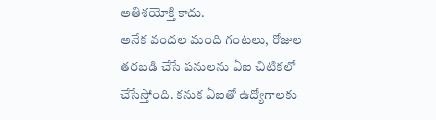అతిశయోక్తి కాదు.
అనేక వందల మంది గంటలు, రోజుల తరబడి చేసే పనులను ఏఐ చిటికలో చేసేస్తోంది. కనుక ఏఐతో ఉద్యోగాలకు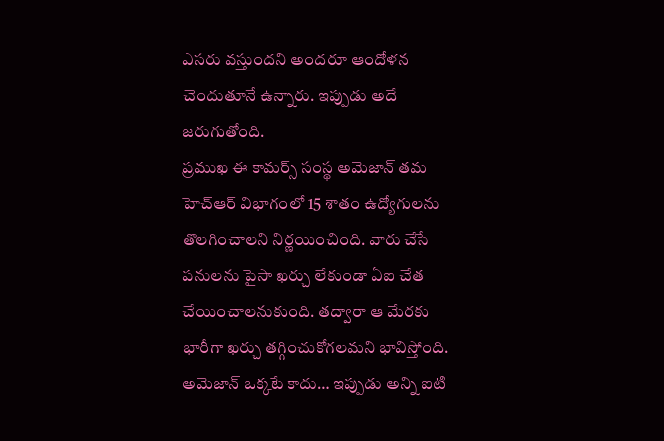ఎసరు వస్తుందని అందరూ ఆందోళన చెందుతూనే ఉన్నారు. ఇప్పుడు అదే జరుగుతోంది.
ప్రముఖ ఈ కామర్స్ సంస్థ అమెజాన్ తమ హెచ్ఆర్ విభాగంలో 15 శాతం ఉద్యోగులను తొలగించాలని నిర్ణయించింది. వారు చేసే పనులను పైసా ఖర్చు లేకుండా ఏఐ చేత చేయించాలనుకుంది. తద్వారా ఆ మేరకు భారీగా ఖర్చు తగ్గించుకోగలమని భావిస్తోంది. అమెజాన్ ఒక్కటే కాదు… ఇప్పుడు అన్ని ఐటి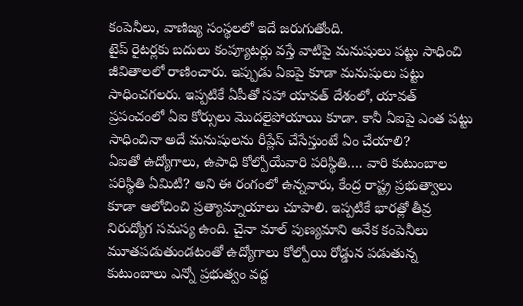కంపెనీలు, వాణిజ్య సంస్థలలో ఇదే జరుగుతోంది.
టైప్ రైటర్లకు బదులు కంప్యూటర్లు వస్తే వాటిపై మనుషులు పట్టు సాధించి జీవితాలలో రాణించారు. ఇప్పుడు ఏఐపై కూడా మనుషులు పట్టు సాధించగలరు. ఇప్పటికే ఏపీతో సహా యావత్ దేశంలో, యావత్ ప్రపంచంలో ఏఐ కోర్సులు మొదలైపోయాయి కూడా. కానీ ఏఐపై ఎంత పట్టు సాధించినా అదే మనుషులను రీప్లేస్ చేసేస్తుంటే ఏం చేయాలి?
ఏఐతో ఉద్యోగాలు, ఉపాధి కోల్పోయేవారి పరిస్థితి…. వారి కుటుంబాల పరిస్థితి ఏమిటి? అని ఈ రంగంలో ఉన్నవారు, కేంద్ర రాష్ట్ర ప్రభుత్వాలు కూడా ఆలోచించి ప్రత్యామ్నాయాలు చూపాలి. ఇప్పటికే భారత్లో తీవ్ర నిరుద్యోగ సమస్య ఉంది. చైనా మాల్ పుణ్యమాని అనేక కంపెనీలు మూతపడుతుండటంతో ఉద్యోగాలు కోల్పోయి రోడ్డున పడుతున్న కుటుంబాలు ఎన్నో ప్రభుత్వం వద్ద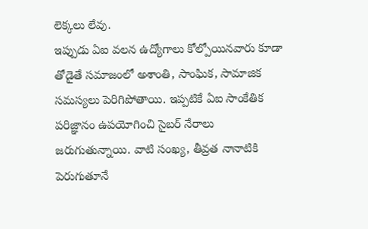లెక్కలు లేవు.
ఇప్పుడు ఏఐ వలన ఉద్యోగాలు కోల్పోయినవారు కూడా తోడైతే సమాజంలో అశాంతి, సాంఘిక, సామాజిక సమస్యలు పెరిగిపోతాయి. ఇప్పటికే ఏఐ సాంకేతిక పరిజ్ఞానం ఉపయోగించి సైబర్ నేరాలు జరుగుతున్నాయి. వాటి సంఖ్య, తీవ్రత నానాటికి పెరుగుతూనే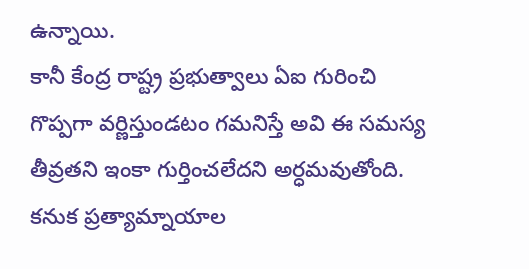ఉన్నాయి.
కానీ కేంద్ర రాష్ట్ర ప్రభుత్వాలు ఏఐ గురించి గొప్పగా వర్ణిస్తుండటం గమనిస్తే అవి ఈ సమస్య తీవ్రతని ఇంకా గుర్తించలేదని అర్ధమవుతోంది. కనుక ప్రత్యామ్నాయాల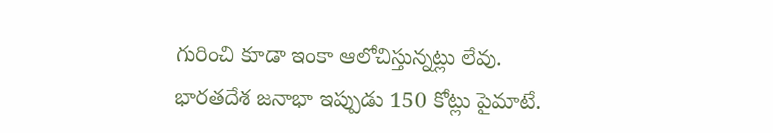గురించి కూడా ఇంకా ఆలోచిస్తున్నట్లు లేవు.
భారతదేశ జనాభా ఇప్పుడు 150 కోట్లు పైమాటే.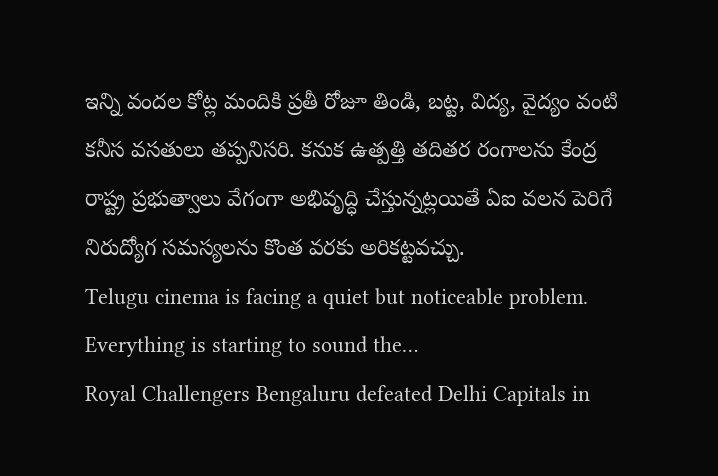ఇన్ని వందల కోట్ల మందికి ప్రతీ రోజూ తిండి, బట్ట, విద్య, వైద్యం వంటి కనీస వసతులు తప్పనిసరి. కనుక ఉత్పత్తి తదితర రంగాలను కేంద్ర రాష్ట్ర ప్రభుత్వాలు వేగంగా అభివృద్ధి చేస్తున్నట్లయితే ఏఐ వలన పెరిగే నిరుద్యోగ సమస్యలను కొంత వరకు అరికట్టవచ్చు.
Telugu cinema is facing a quiet but noticeable problem. Everything is starting to sound the…
Royal Challengers Bengaluru defeated Delhi Capitals in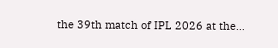the 39th match of IPL 2026 at the…